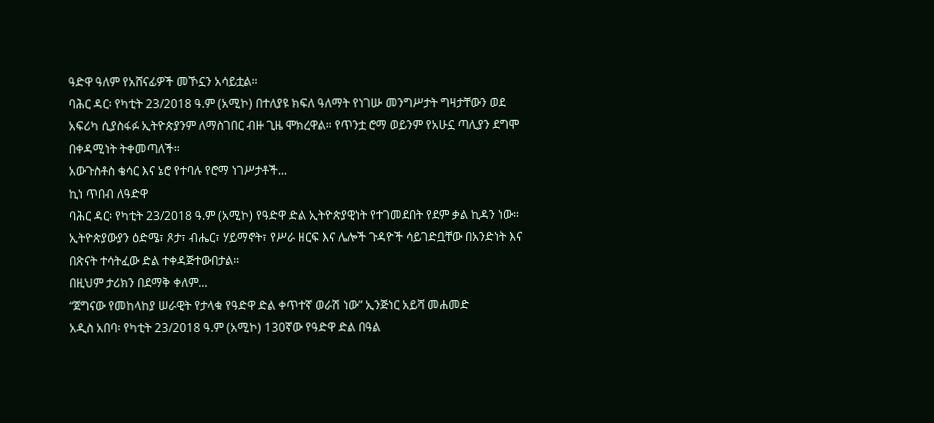ዓድዋ ዓለም የአሸናፊዎች መኾኗን አሳይቷል።
ባሕር ዳር፡ የካቲት 23/2018 ዓ.ም (አሚኮ) በተለያዩ ክፍለ ዓለማት የነገሡ መንግሥታት ግዛታቸውን ወደ አፍሪካ ሲያስፋፉ ኢትዮጵያንም ለማስገበር ብዙ ጊዜ ሞክረዋል። የጥንቷ ሮማ ወይንም የአሁኗ ጣሊያን ደግሞ በቀዳሚነት ትቀመጣለች።
አውጉስቶስ ቄሳር እና ኔሮ የተባሉ የሮማ ነገሥታቶች...
ኪነ ጥበብ ለዓድዋ
ባሕር ዳር፡ የካቲት 23/2018 ዓ.ም (አሚኮ) የዓድዋ ድል ኢትዮጵያዊነት የተገመደበት የደም ቃል ኪዳን ነው። ኢትዮጵያውያን ዕድሜ፣ ጾታ፣ ብሔር፣ ሃይማኖት፣ የሥራ ዘርፍ እና ሌሎች ጉዳዮች ሳይገድቧቸው በአንድነት እና በጽናት ተሳትፈው ድል ተቀዳጅተውበታል።
በዚህም ታሪክን በደማቅ ቀለም...
“ጀግናው የመከላከያ ሠራዊት የታላቁ የዓድዋ ድል ቀጥተኛ ወራሽ ነው” ኢንጅነር አይሻ መሐመድ
አዲስ አበባ፡ የካቲት 23/2018 ዓ.ም (አሚኮ) 130ኛው የዓድዋ ድል በዓል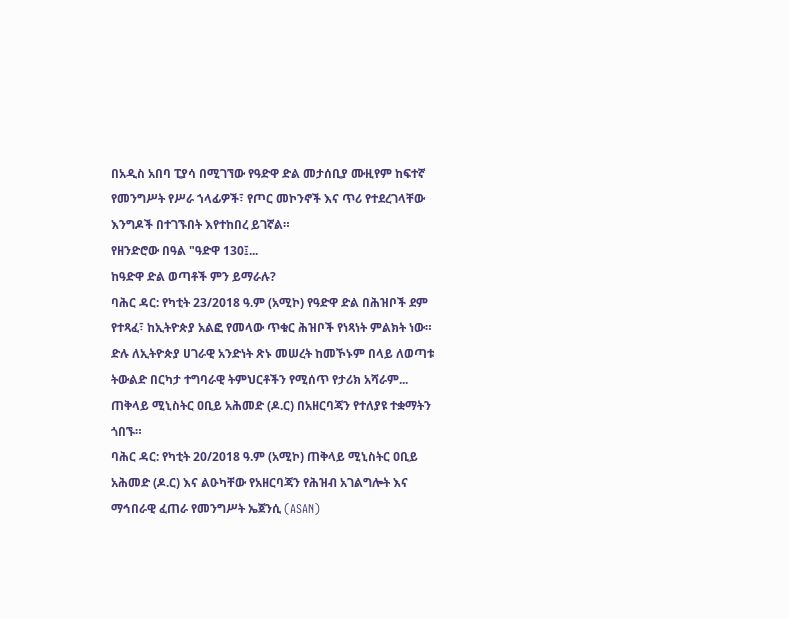በአዲስ አበባ ፒያሳ በሚገኘው የዓድዋ ድል መታሰቢያ ሙዚየም ከፍተኛ የመንግሥት የሥራ ኀላፊዎች፣ የጦር መኮንኖች እና ጥሪ የተደረገላቸው እንግዶች በተገኙበት እየተከበረ ይገኛል።
የዘንድሮው በዓል "ዓድዋ 130፤...
ከዓድዋ ድል ወጣቶች ምን ይማራሉ?
ባሕር ዳር: የካቲት 23/2018 ዓ.ም (አሚኮ) የዓድዋ ድል በሕዝቦች ደም የተጻፈ፣ ከኢትዮጵያ አልፎ የመላው ጥቁር ሕዝቦች የነጻነት ምልክት ነው።
ድሉ ለኢትዮጵያ ሀገራዊ አንድነት ጽኑ መሠረት ከመኾኑም በላይ ለወጣቱ ትውልድ በርካታ ተግባራዊ ትምህርቶችን የሚሰጥ የታሪክ አሻራም...
ጠቅላይ ሚኒስትር ዐቢይ አሕመድ (ዶ.ር) በአዘርባጃን የተለያዩ ተቋማትን ጎበኙ።
ባሕር ዳር: የካቲት 20/2018 ዓ.ም (አሚኮ) ጠቅላይ ሚኒስትር ዐቢይ አሕመድ (ዶ.ር) እና ልዑካቸው የአዘርባጃን የሕዝብ አገልግሎት እና ማኅበራዊ ፈጠራ የመንግሥት ኤጀንሲ (ASAN)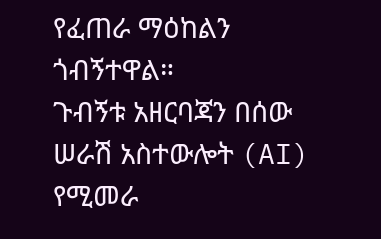የፈጠራ ማዕከልን ጎብኝተዋል።
ጉብኝቱ አዘርባጃን በሰው ሠራሽ አስተውሎት (AI) የሚመራ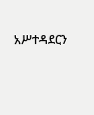አሥተዳደርን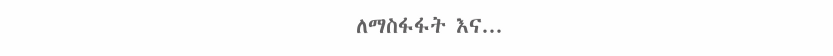ለማስፋፋት እና...